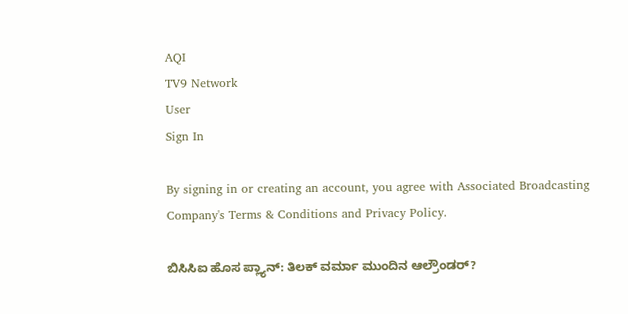AQI
TV9 Network
User
Sign In

By signing in or creating an account, you agree with Associated Broadcasting Company's Terms & Conditions and Privacy Policy.

ಬಿಸಿಸಿಐ ಹೊಸ ಪ್ಲ್ಯಾನ್: ತಿಲಕ್ ವರ್ಮಾ ಮುಂದಿನ ಆಲ್ರೌಂಡರ್?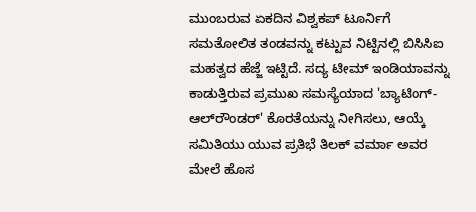ಮುಂಬರುವ ಏಕದಿನ ವಿಶ್ವಕಪ್‌ ಟೂರ್ನಿಗೆ ಸಮತೋಲಿತ ತಂಡವನ್ನು ಕಟ್ಟುವ ನಿಟ್ಟಿನಲ್ಲಿ ಬಿಸಿಸಿಐ ಮಹತ್ವದ ಹೆಜ್ಜೆ ಇಟ್ಟಿದೆ. ಸದ್ಯ ಟೀಮ್ ಇಂಡಿಯಾವನ್ನು ಕಾಡುತ್ತಿರುವ ಪ್ರಮುಖ ಸಮಸ್ಯೆಯಾದ 'ಬ್ಯಾಟಿಂಗ್-ಆಲ್‌ರೌಂಡರ್' ಕೊರತೆಯನ್ನು ನೀಗಿಸಲು, ಆಯ್ಕೆ ಸಮಿತಿಯು ಯುವ ಪ್ರತಿಭೆ ತಿಲಕ್ ವರ್ಮಾ ಅವರ ಮೇಲೆ ಹೊಸ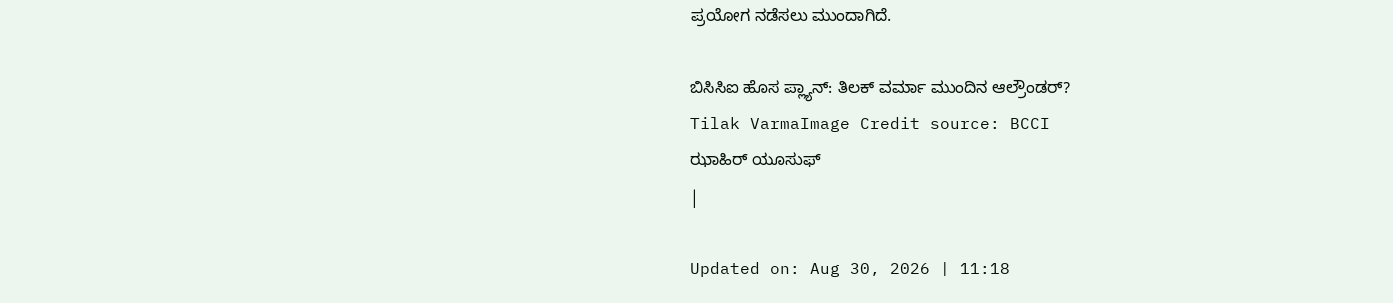ಪ್ರಯೋಗ ನಡೆಸಲು ಮುಂದಾಗಿದೆ.

ಬಿಸಿಸಿಐ ಹೊಸ ಪ್ಲ್ಯಾನ್: ತಿಲಕ್ ವರ್ಮಾ ಮುಂದಿನ ಆಲ್ರೌಂಡರ್?
Tilak VarmaImage Credit source: BCCI
ಝಾಹಿರ್ ಯೂಸುಫ್
|

Updated on: Aug 30, 2026 | 11:18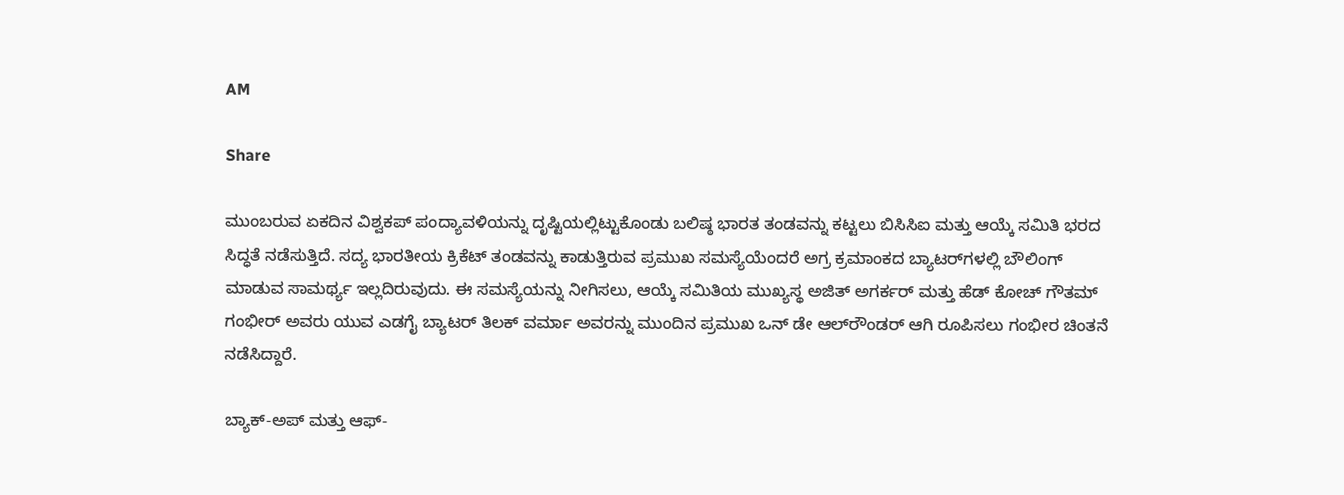AM

Share

ಮುಂಬರುವ ಏಕದಿನ ವಿಶ್ವಕಪ್ ಪಂದ್ಯಾವಳಿಯನ್ನು ದೃಷ್ಟಿಯಲ್ಲಿಟ್ಟುಕೊಂಡು ಬಲಿಷ್ಠ ಭಾರತ ತಂಡವನ್ನು ಕಟ್ಟಲು ಬಿಸಿಸಿಐ ಮತ್ತು ಆಯ್ಕೆ ಸಮಿತಿ ಭರದ ಸಿದ್ಧತೆ ನಡೆಸುತ್ತಿದೆ. ಸದ್ಯ ಭಾರತೀಯ ಕ್ರಿಕೆಟ್ ತಂಡವನ್ನು ಕಾಡುತ್ತಿರುವ ಪ್ರಮುಖ ಸಮಸ್ಯೆಯೆಂದರೆ ಅಗ್ರ ಕ್ರಮಾಂಕದ ಬ್ಯಾಟರ್‌ಗಳಲ್ಲಿ ಬೌಲಿಂಗ್ ಮಾಡುವ ಸಾಮರ್ಥ್ಯ ಇಲ್ಲದಿರುವುದು. ಈ ಸಮಸ್ಯೆಯನ್ನು ನೀಗಿಸಲು, ಆಯ್ಕೆ ಸಮಿತಿಯ ಮುಖ್ಯಸ್ಥ ಅಜಿತ್ ಅಗರ್ಕರ್ ಮತ್ತು ಹೆಡ್ ಕೋಚ್ ಗೌತಮ್ ಗಂಭೀರ್ ಅವರು ಯುವ ಎಡಗೈ ಬ್ಯಾಟರ್ ತಿಲಕ್ ವರ್ಮಾ ಅವರನ್ನು ಮುಂದಿನ ಪ್ರಮುಖ ಒನ್ ಡೇ ಆಲ್‌ರೌಂಡರ್ ಆಗಿ ರೂಪಿಸಲು ಗಂಭೀರ ಚಿಂತನೆ ನಡೆಸಿದ್ದಾರೆ.

ಬ್ಯಾಕ್-ಅಪ್ ಮತ್ತು ಆಫ್-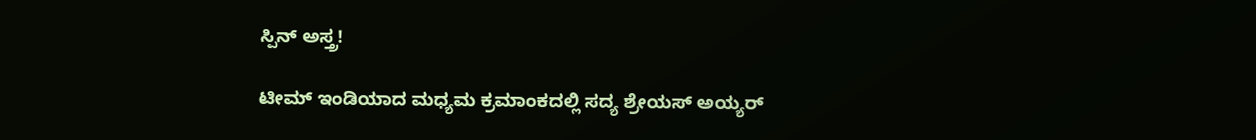ಸ್ಪಿನ್ ಅಸ್ತ್ರ!

ಟೀಮ್ ಇಂಡಿಯಾದ ಮಧ್ಯಮ ಕ್ರಮಾಂಕದಲ್ಲಿ ಸದ್ಯ ಶ್ರೇಯಸ್ ಅಯ್ಯರ್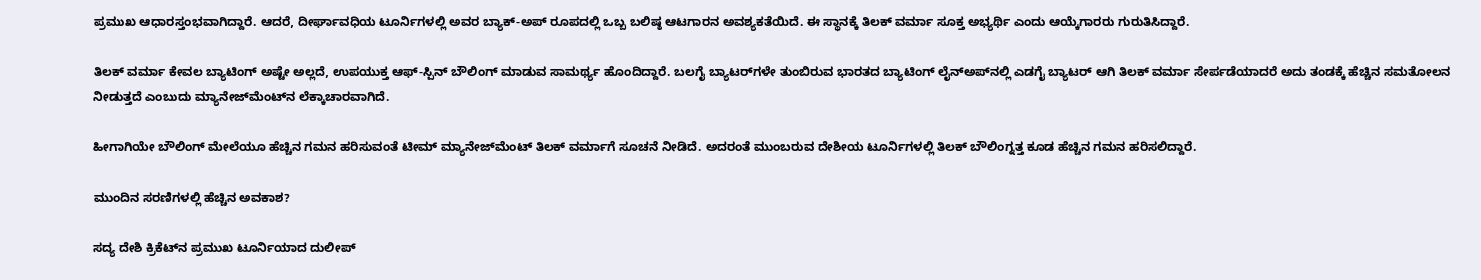ಪ್ರಮುಖ ಆಧಾರಸ್ತಂಭವಾಗಿದ್ದಾರೆ. ಆದರೆ, ದೀರ್ಘಾವಧಿಯ ಟೂರ್ನಿಗಳಲ್ಲಿ ಅವರ ಬ್ಯಾಕ್-ಅಪ್ ರೂಪದಲ್ಲಿ ಒಬ್ಬ ಬಲಿಷ್ಠ ಆಟಗಾರನ ಅವಶ್ಯಕತೆಯಿದೆ. ಈ ಸ್ಥಾನಕ್ಕೆ ತಿಲಕ್ ವರ್ಮಾ ಸೂಕ್ತ ಅಭ್ಯರ್ಥಿ ಎಂದು ಆಯ್ಕೆಗಾರರು ಗುರುತಿಸಿದ್ದಾರೆ.

ತಿಲಕ್ ವರ್ಮಾ ಕೇವಲ ಬ್ಯಾಟಿಂಗ್ ಅಷ್ಟೇ ಅಲ್ಲದೆ, ಉಪಯುಕ್ತ ಆಫ್-ಸ್ಪಿನ್ ಬೌಲಿಂಗ್ ಮಾಡುವ ಸಾಮರ್ಥ್ಯ ಹೊಂದಿದ್ದಾರೆ. ಬಲಗೈ ಬ್ಯಾಟರ್‌ಗಳೇ ತುಂಬಿರುವ ಭಾರತದ ಬ್ಯಾಟಿಂಗ್ ಲೈನ್‌ಅಪ್‌ನಲ್ಲಿ ಎಡಗೈ ಬ್ಯಾಟರ್ ಆಗಿ ತಿಲಕ್ ವರ್ಮಾ ಸೇರ್ಪಡೆಯಾದರೆ ಅದು ತಂಡಕ್ಕೆ ಹೆಚ್ಚಿನ ಸಮತೋಲನ ನೀಡುತ್ತದೆ ಎಂಬುದು ಮ್ಯಾನೇಜ್‌ಮೆಂಟ್‌ನ ಲೆಕ್ಕಾಚಾರವಾಗಿದೆ.

ಹೀಗಾಗಿಯೇ ಬೌಲಿಂಗ್ ಮೇಲೆಯೂ ಹೆಚ್ಚಿನ ಗಮನ ಹರಿಸುವಂತೆ ಟೀಮ್ ಮ್ಯಾನೇಜ್‌ಮೆಂಟ್ ತಿಲಕ್ ವರ್ಮಾಗೆ ಸೂಚನೆ ನೀಡಿದೆ. ಅದರಂತೆ ಮುಂಬರುವ ದೇಶೀಯ ಟೂರ್ನಿಗಳಲ್ಲಿ ತಿಲಕ್ ಬೌಲಿಂಗ್ನತ್ತ ಕೂಡ ಹೆಚ್ಚಿನ ಗಮನ ಹರಿಸಲಿದ್ದಾರೆ.

ಮುಂದಿನ ಸರಣಿಗಳಲ್ಲಿ ಹೆಚ್ಚಿನ ಅವಕಾಶ?

ಸದ್ಯ ದೇಶಿ ಕ್ರಿಕೆಟ್‌ನ ಪ್ರಮುಖ ಟೂರ್ನಿಯಾದ ದುಲೀಪ್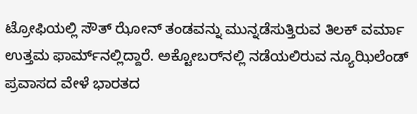ಟ್ರೋಫಿಯಲ್ಲಿ ಸೌತ್ ಝೋನ್ ತಂಡವನ್ನು ಮುನ್ನಡೆಸುತ್ತಿರುವ ತಿಲಕ್ ವರ್ಮಾ ಉತ್ತಮ ಫಾರ್ಮ್‌ನಲ್ಲಿದ್ದಾರೆ. ಅಕ್ಟೋಬರ್‌ನಲ್ಲಿ ನಡೆಯಲಿರುವ ನ್ಯೂಝಿಲೆಂಡ್ ಪ್ರವಾಸದ ವೇಳೆ ಭಾರತದ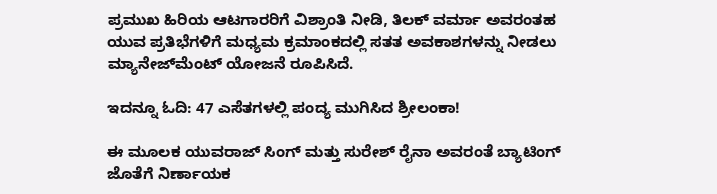ಪ್ರಮುಖ ಹಿರಿಯ ಆಟಗಾರರಿಗೆ ವಿಶ್ರಾಂತಿ ನೀಡಿ, ತಿಲಕ್ ವರ್ಮಾ ಅವರಂತಹ ಯುವ ಪ್ರತಿಭೆಗಳಿಗೆ ಮಧ್ಯಮ ಕ್ರಮಾಂಕದಲ್ಲಿ ಸತತ ಅವಕಾಶಗಳನ್ನು ನೀಡಲು ಮ್ಯಾನೇಜ್‌ಮೆಂಟ್ ಯೋಜನೆ ರೂಪಿಸಿದೆ.

ಇದನ್ನೂ ಓದಿ: 47 ಎಸೆತಗಳಲ್ಲಿ ಪಂದ್ಯ ಮುಗಿಸಿದ ಶ್ರೀಲಂಕಾ!

ಈ ಮೂಲಕ ಯುವರಾಜ್ ಸಿಂಗ್ ಮತ್ತು ಸುರೇಶ್ ರೈನಾ ಅವರಂತೆ ಬ್ಯಾಟಿಂಗ್ ಜೊತೆಗೆ ನಿರ್ಣಾಯಕ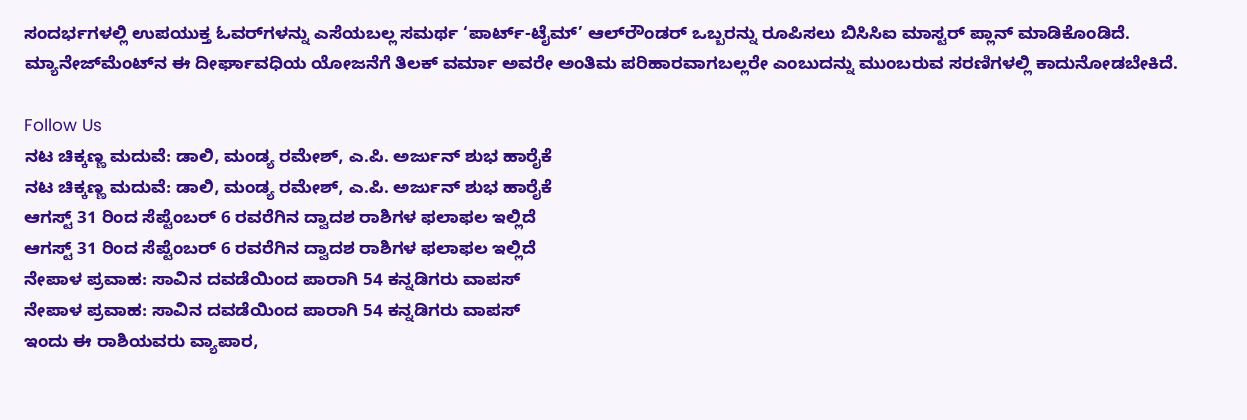ಸಂದರ್ಭಗಳಲ್ಲಿ ಉಪಯುಕ್ತ ಓವರ್‌ಗಳನ್ನು ಎಸೆಯಬಲ್ಲ ಸಮರ್ಥ ‘ಪಾರ್ಟ್-ಟೈಮ್’ ಆಲ್‌ರೌಂಡರ್ ಒಬ್ಬರನ್ನು ರೂಪಿಸಲು ಬಿಸಿಸಿಐ ಮಾಸ್ಟರ್ ಪ್ಲಾನ್ ಮಾಡಿಕೊಂಡಿದೆ. ಮ್ಯಾನೇಜ್‌ಮೆಂಟ್‌ನ ಈ ದೀರ್ಘಾವಧಿಯ ಯೋಜನೆಗೆ ತಿಲಕ್ ವರ್ಮಾ ಅವರೇ ಅಂತಿಮ ಪರಿಹಾರವಾಗಬಲ್ಲರೇ ಎಂಬುದನ್ನು ಮುಂಬರುವ ಸರಣಿಗಳಲ್ಲಿ ಕಾದುನೋಡಬೇಕಿದೆ.

Follow Us
ನಟ ಚಿಕ್ಕಣ್ಣ ಮದುವೆ: ಡಾಲಿ, ಮಂಡ್ಯ ರಮೇಶ್, ಎ.ಪಿ. ಅರ್ಜುನ್ ಶುಭ ಹಾರೈಕೆ
ನಟ ಚಿಕ್ಕಣ್ಣ ಮದುವೆ: ಡಾಲಿ, ಮಂಡ್ಯ ರಮೇಶ್, ಎ.ಪಿ. ಅರ್ಜುನ್ ಶುಭ ಹಾರೈಕೆ
ಆಗಸ್ಟ್ 31 ರಿಂದ ಸೆಪ್ಟೆಂಬರ್ 6 ರವರೆಗಿನ ದ್ವಾದಶ ರಾಶಿಗಳ ಫಲಾಫಲ ಇಲ್ಲಿದೆ
ಆಗಸ್ಟ್ 31 ರಿಂದ ಸೆಪ್ಟೆಂಬರ್ 6 ರವರೆಗಿನ ದ್ವಾದಶ ರಾಶಿಗಳ ಫಲಾಫಲ ಇಲ್ಲಿದೆ
ನೇಪಾಳ ಪ್ರವಾಹ: ಸಾವಿನ ದವಡೆಯಿಂದ ಪಾರಾಗಿ 54 ಕನ್ನಡಿಗರು ವಾಪಸ್
ನೇಪಾಳ ಪ್ರವಾಹ: ಸಾವಿನ ದವಡೆಯಿಂದ ಪಾರಾಗಿ 54 ಕನ್ನಡಿಗರು ವಾಪಸ್
ಇಂದು ಈ ರಾಶಿಯವರು ವ್ಯಾಪಾರ,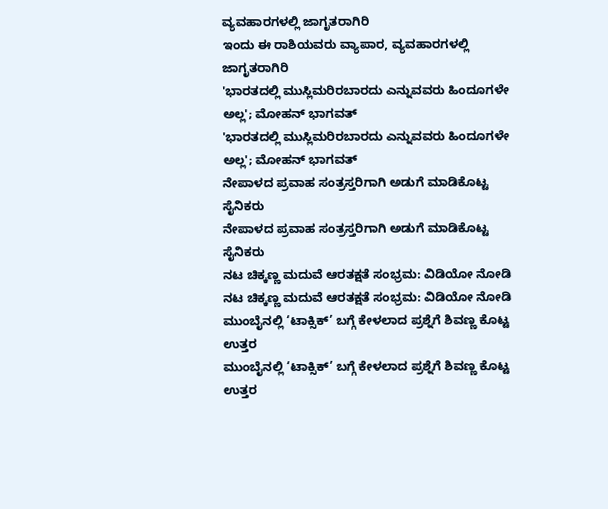ವ್ಯವಹಾರಗಳಲ್ಲಿ ಜಾಗೃತರಾಗಿರಿ
ಇಂದು ಈ ರಾಶಿಯವರು ವ್ಯಾಪಾರ, ವ್ಯವಹಾರಗಳಲ್ಲಿ ಜಾಗೃತರಾಗಿರಿ
'ಭಾರತದಲ್ಲಿ ಮುಸ್ಲಿಮರಿರಬಾರದು ಎನ್ನುವವರು ಹಿಂದೂಗಳೇ ಅಲ್ಲ'; ಮೋಹನ್ ಭಾಗವತ್
'ಭಾರತದಲ್ಲಿ ಮುಸ್ಲಿಮರಿರಬಾರದು ಎನ್ನುವವರು ಹಿಂದೂಗಳೇ ಅಲ್ಲ'; ಮೋಹನ್ ಭಾಗವತ್
ನೇಪಾಳದ ಪ್ರವಾಹ ಸಂತ್ರಸ್ತರಿಗಾಗಿ ಅಡುಗೆ ಮಾಡಿಕೊಟ್ಟ ಸೈನಿಕರು
ನೇಪಾಳದ ಪ್ರವಾಹ ಸಂತ್ರಸ್ತರಿಗಾಗಿ ಅಡುಗೆ ಮಾಡಿಕೊಟ್ಟ ಸೈನಿಕರು
ನಟ ಚಿಕ್ಕಣ್ಣ ಮದುವೆ ಆರತಕ್ಷತೆ ಸಂಭ್ರಮ: ವಿಡಿಯೋ ನೋಡಿ
ನಟ ಚಿಕ್ಕಣ್ಣ ಮದುವೆ ಆರತಕ್ಷತೆ ಸಂಭ್ರಮ: ವಿಡಿಯೋ ನೋಡಿ
ಮುಂಬೈನಲ್ಲಿ ‘ಟಾಕ್ಸಿಕ್’ ಬಗ್ಗೆ ಕೇಳಲಾದ ಪ್ರಶ್ನೆಗೆ ಶಿವಣ್ಣ ಕೊಟ್ಟ ಉತ್ತರ
ಮುಂಬೈನಲ್ಲಿ ‘ಟಾಕ್ಸಿಕ್’ ಬಗ್ಗೆ ಕೇಳಲಾದ ಪ್ರಶ್ನೆಗೆ ಶಿವಣ್ಣ ಕೊಟ್ಟ ಉತ್ತರ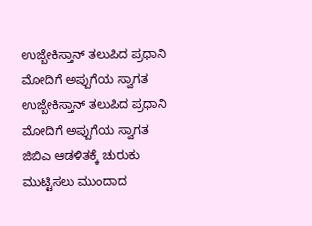ಉಜ್ಬೇಕಿಸ್ತಾನ್ ತಲುಪಿದ ಪ್ರಧಾನಿ ಮೋದಿಗೆ ಅಪ್ಪುಗೆಯ ಸ್ವಾಗತ
ಉಜ್ಬೇಕಿಸ್ತಾನ್ ತಲುಪಿದ ಪ್ರಧಾನಿ ಮೋದಿಗೆ ಅಪ್ಪುಗೆಯ ಸ್ವಾಗತ
ಜಿಬಿಎ ಆಡಳಿತಕ್ಕೆ ಚುರುಕು ಮುಟ್ಟಿಸಲು ಮುಂದಾದ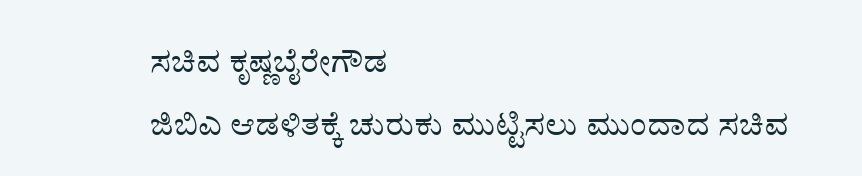ಸಚಿವ ಕೃಷ್ಣಬೈರೇಗೌಡ
ಜಿಬಿಎ ಆಡಳಿತಕ್ಕೆ ಚುರುಕು ಮುಟ್ಟಿಸಲು ಮುಂದಾದ ಸಚಿವ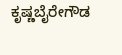ಕೃಷ್ಣಬೈರೇಗೌಡ